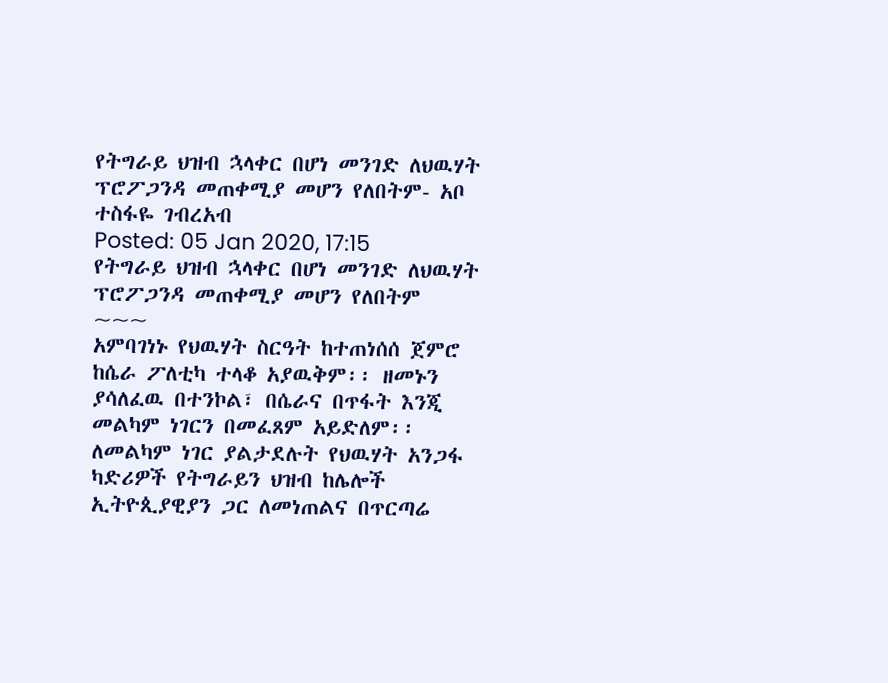የትግራይ ህዝብ ኋላቀር በሆነ መንገድ ለህዉሃት ፕሮፖጋንዳ መጠቀሚያ መሆን የለበትም- አቦ ተስፋዬ ገብረአብ
Posted: 05 Jan 2020, 17:15
የትግራይ ህዝብ ኋላቀር በሆነ መንገድ ለህዉሃት ፕሮፖጋንዳ መጠቀሚያ መሆን የለበትም
~~~
አምባገነኑ የህዉሃት ስርዓት ከተጠነሰሰ ጀምሮ ከሴራ ፖለቲካ ተላቆ አያዉቅም፡፡ ዘመኑን ያሳለፈዉ በተንኮል፣ በሴራና በጥፋት እንጂ መልካም ነገርን በመፈጸም አይድለም፡፡ ለመልካም ነገር ያልታደሉት የህዉሃት አንጋፋ ካድሪዎች የትግራይን ህዝብ ከሌሎች ኢትዮጲያዊያን ጋር ለመነጠልና በጥርጣሬ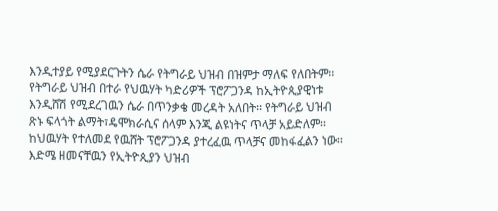እንዲተያይ የሚያደርጉትን ሴራ የትግራይ ህዝብ በዝምታ ማለፍ የለበትም፡፡
የትግራይ ህዝብ በተራ የህዉሃት ካድሪዎች ፕሮፖጋንዳ ከኢትዮጲያዊነቱ እንዲሸሽ የሚደረገዉን ሴራ በጥንቃቄ መረዳት አለበት፡፡ የትግራይ ህዝብ ጽኑ ፍላጎት ልማት፣ዴሞክራሲና ሰላም እንጂ ልዩነትና ጥላቻ አይድለም፡፡ ከህዉሃት የተለመደ የዉሸት ፕሮፖጋንዳ ያተረፈዉ ጥላቻና መከፋፈልን ነው፡፡
እድሜ ዘመናቸዉን የኢትዮጲያን ህዝብ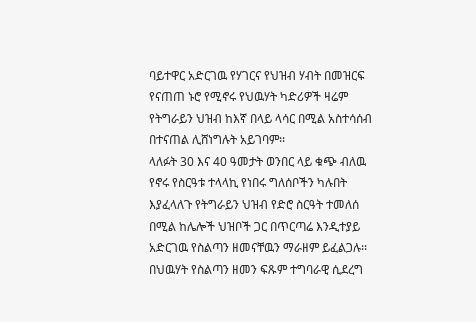ባይተዋር አድርገዉ የሃገርና የህዝብ ሃብት በመዝርፍ የናጠጠ ኑሮ የሚኖሩ የህዉሃት ካድሪዎች ዛሬም የትግራይን ህዝብ ከእኛ በላይ ላሳር በሚል አስተሳሰብ በተናጠል ሊሸነግሉት አይገባም፡፡
ላለፉት 30 እና 40 ዓመታት ወንበር ላይ ቁጭ ብለዉ የኖሩ የስርዓቱ ተላላኪ የነበሩ ግለሰቦችን ካሉበት እያፈላለጉ የትግራይን ህዝብ የድሮ ስርዓት ተመለሰ በሚል ከሌሎች ህዝቦች ጋር በጥርጣሬ እንዲተያይ አድርገዉ የስልጣን ዘመናቸዉን ማራዘም ይፈልጋሉ፡፡
በህዉሃት የስልጣን ዘመን ፍጹም ተግባራዊ ሲደረግ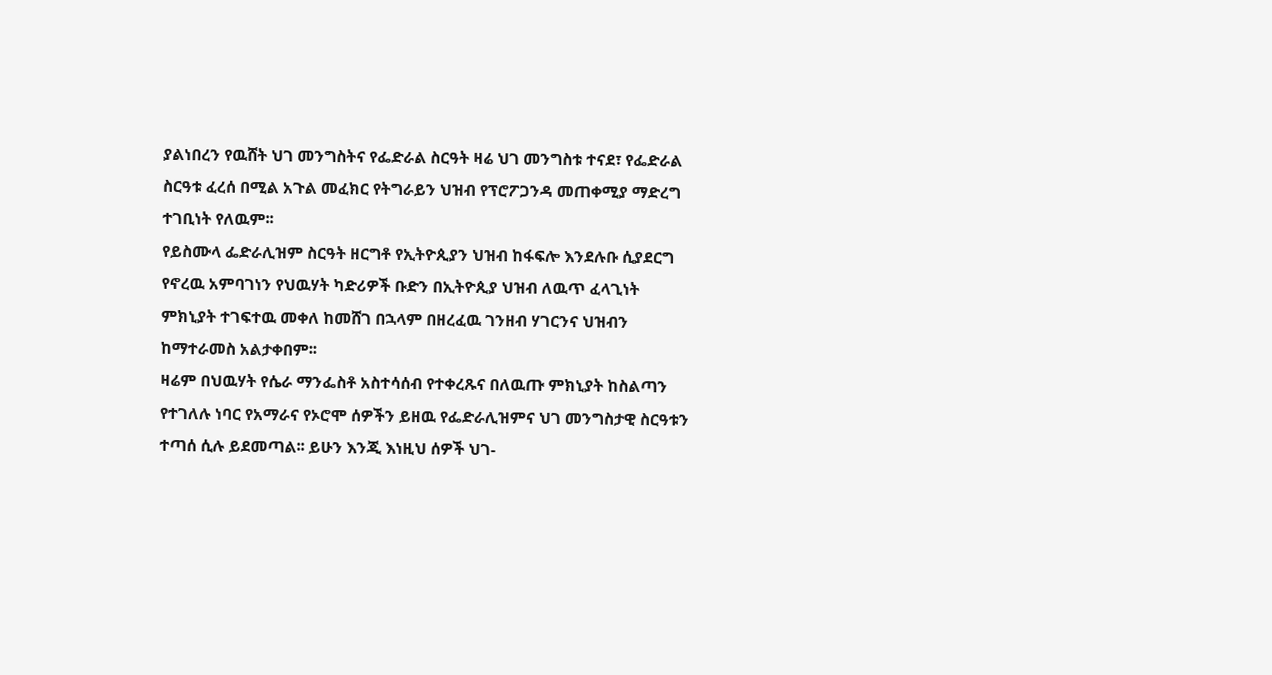ያልነበረን የዉሸት ህገ መንግስትና የፌድራል ስርዓት ዛሬ ህገ መንግስቱ ተናደ፣ የፌድራል ስርዓቱ ፈረሰ በሚል አጉል መፈክር የትግራይን ህዝብ የፕሮፖጋንዳ መጠቀሚያ ማድረግ ተገቢነት የለዉም፡፡
የይስሙላ ፌድራሊዝም ስርዓት ዘርግቶ የኢትዮጲያን ህዝብ ከፋፍሎ እንደሉቡ ሲያደርግ የኖረዉ አምባገነን የህዉሃት ካድሪዎች ቡድን በኢትዮጲያ ህዝብ ለዉጥ ፈላጊነት ምክኒያት ተገፍተዉ መቀለ ከመሸገ በኋላም በዘረፈዉ ገንዘብ ሃገርንና ህዝብን ከማተራመስ አልታቀበም፡፡
ዛሬም በህዉሃት የሴራ ማንፌስቶ አስተሳሰብ የተቀረጹና በለዉጡ ምክኒያት ከስልጣን የተገለሉ ነባር የአማራና የኦሮሞ ሰዎችን ይዘዉ የፌድራሊዝምና ህገ መንግስታዊ ስርዓቱን ተጣሰ ሲሉ ይደመጣል፡፡ ይሁን እንጂ እነዚህ ሰዎች ህገ-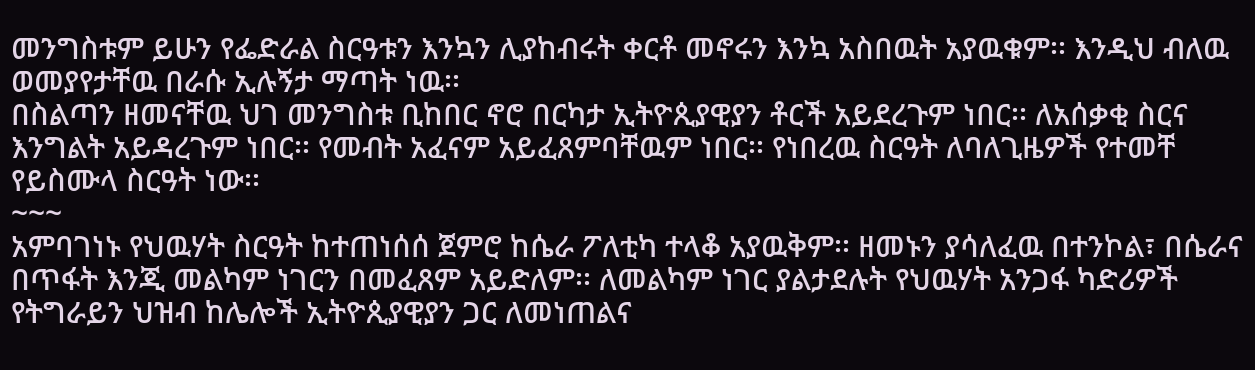መንግስቱም ይሁን የፌድራል ስርዓቱን እንኳን ሊያከብሩት ቀርቶ መኖሩን እንኳ አስበዉት አያዉቁም፡፡ እንዲህ ብለዉ ወመያየታቸዉ በራሱ ኢሉኝታ ማጣት ነዉ፡፡
በስልጣን ዘመናቸዉ ህገ መንግስቱ ቢከበር ኖሮ በርካታ ኢትዮጲያዊያን ቶርች አይደረጉም ነበር፡፡ ለአሰቃቂ ስርና እንግልት አይዳረጉም ነበር፡፡ የመብት አፈናም አይፈጸምባቸዉም ነበር፡፡ የነበረዉ ስርዓት ለባለጊዜዎች የተመቸ የይስሙላ ስርዓት ነው፡፡
~~~
አምባገነኑ የህዉሃት ስርዓት ከተጠነሰሰ ጀምሮ ከሴራ ፖለቲካ ተላቆ አያዉቅም፡፡ ዘመኑን ያሳለፈዉ በተንኮል፣ በሴራና በጥፋት እንጂ መልካም ነገርን በመፈጸም አይድለም፡፡ ለመልካም ነገር ያልታደሉት የህዉሃት አንጋፋ ካድሪዎች የትግራይን ህዝብ ከሌሎች ኢትዮጲያዊያን ጋር ለመነጠልና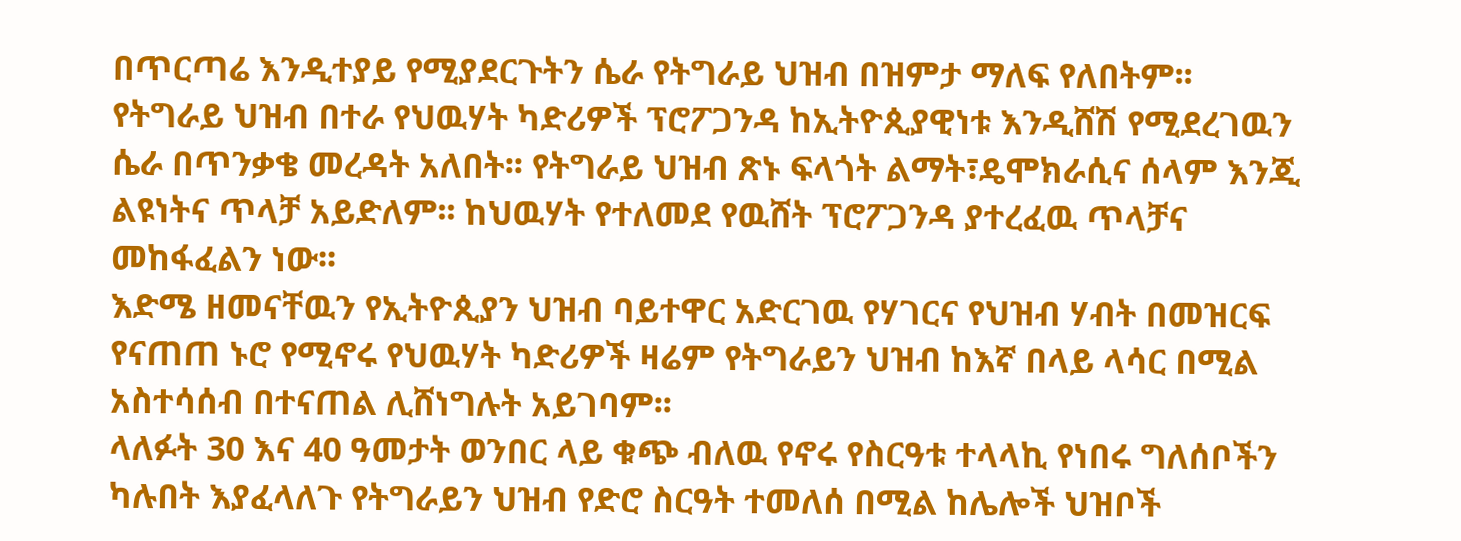በጥርጣሬ እንዲተያይ የሚያደርጉትን ሴራ የትግራይ ህዝብ በዝምታ ማለፍ የለበትም፡፡
የትግራይ ህዝብ በተራ የህዉሃት ካድሪዎች ፕሮፖጋንዳ ከኢትዮጲያዊነቱ እንዲሸሽ የሚደረገዉን ሴራ በጥንቃቄ መረዳት አለበት፡፡ የትግራይ ህዝብ ጽኑ ፍላጎት ልማት፣ዴሞክራሲና ሰላም እንጂ ልዩነትና ጥላቻ አይድለም፡፡ ከህዉሃት የተለመደ የዉሸት ፕሮፖጋንዳ ያተረፈዉ ጥላቻና መከፋፈልን ነው፡፡
እድሜ ዘመናቸዉን የኢትዮጲያን ህዝብ ባይተዋር አድርገዉ የሃገርና የህዝብ ሃብት በመዝርፍ የናጠጠ ኑሮ የሚኖሩ የህዉሃት ካድሪዎች ዛሬም የትግራይን ህዝብ ከእኛ በላይ ላሳር በሚል አስተሳሰብ በተናጠል ሊሸነግሉት አይገባም፡፡
ላለፉት 30 እና 40 ዓመታት ወንበር ላይ ቁጭ ብለዉ የኖሩ የስርዓቱ ተላላኪ የነበሩ ግለሰቦችን ካሉበት እያፈላለጉ የትግራይን ህዝብ የድሮ ስርዓት ተመለሰ በሚል ከሌሎች ህዝቦች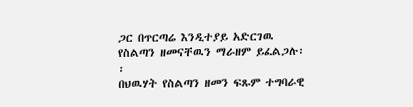ጋር በጥርጣሬ እንዲተያይ አድርገዉ የስልጣን ዘመናቸዉን ማራዘም ይፈልጋሉ፡፡
በህዉሃት የስልጣን ዘመን ፍጹም ተግባራዊ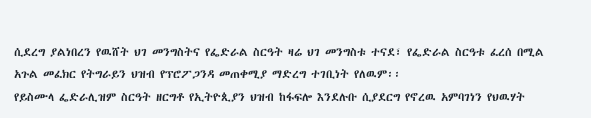ሲደረግ ያልነበረን የዉሸት ህገ መንግስትና የፌድራል ስርዓት ዛሬ ህገ መንግስቱ ተናደ፣ የፌድራል ስርዓቱ ፈረሰ በሚል አጉል መፈክር የትግራይን ህዝብ የፕሮፖጋንዳ መጠቀሚያ ማድረግ ተገቢነት የለዉም፡፡
የይስሙላ ፌድራሊዝም ስርዓት ዘርግቶ የኢትዮጲያን ህዝብ ከፋፍሎ እንደሉቡ ሲያደርግ የኖረዉ አምባገነን የህዉሃት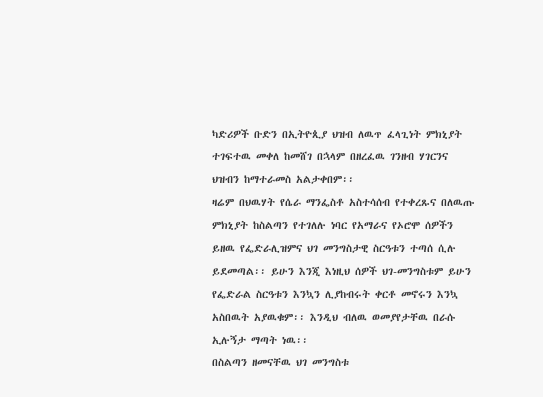ካድሪዎች ቡድን በኢትዮጲያ ህዝብ ለዉጥ ፈላጊነት ምክኒያት ተገፍተዉ መቀለ ከመሸገ በኋላም በዘረፈዉ ገንዘብ ሃገርንና ህዝብን ከማተራመስ አልታቀበም፡፡
ዛሬም በህዉሃት የሴራ ማንፌስቶ አስተሳሰብ የተቀረጹና በለዉጡ ምክኒያት ከስልጣን የተገለሉ ነባር የአማራና የኦሮሞ ሰዎችን ይዘዉ የፌድራሊዝምና ህገ መንግስታዊ ስርዓቱን ተጣሰ ሲሉ ይደመጣል፡፡ ይሁን እንጂ እነዚህ ሰዎች ህገ-መንግስቱም ይሁን የፌድራል ስርዓቱን እንኳን ሊያከብሩት ቀርቶ መኖሩን እንኳ አስበዉት አያዉቁም፡፡ እንዲህ ብለዉ ወመያየታቸዉ በራሱ ኢሉኝታ ማጣት ነዉ፡፡
በስልጣን ዘመናቸዉ ህገ መንግስቱ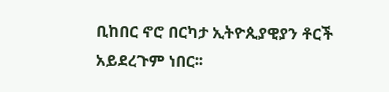ቢከበር ኖሮ በርካታ ኢትዮጲያዊያን ቶርች አይደረጉም ነበር፡፡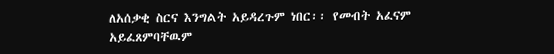ለአሰቃቂ ስርና እንግልት አይዳረጉም ነበር፡፡ የመብት አፈናም አይፈጸምባቸዉም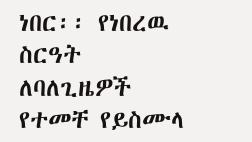ነበር፡፡ የነበረዉ ስርዓት ለባለጊዜዎች የተመቸ የይስሙላ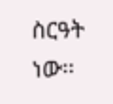ስርዓት ነው፡፡